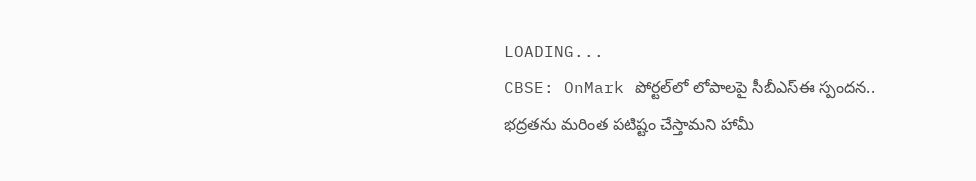LOADING...
CBSE: OnMark పోర్టల్‌లో లోపాలపై సీబీఎస్‌ఈ స్పందన.. భద్రతను మరింత పటిష్టం చేస్తామని హామీ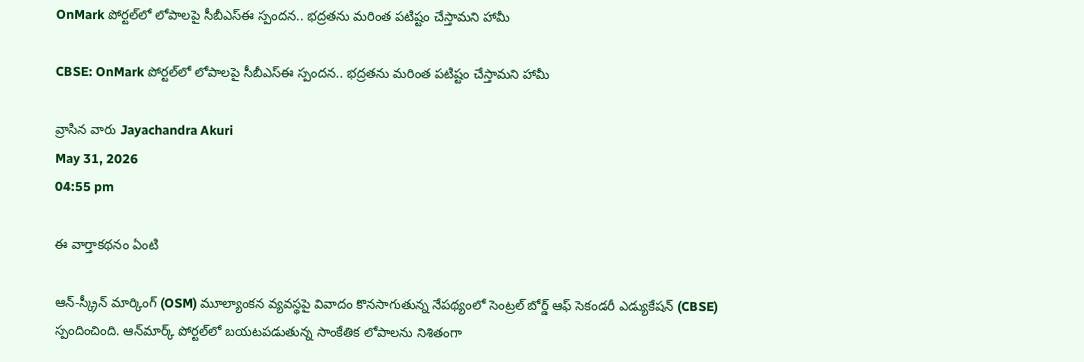OnMark పోర్టల్‌లో లోపాలపై సీబీఎస్‌ఈ స్పందన.. భద్రతను మరింత పటిష్టం చేస్తామని హామీ

CBSE: OnMark పోర్టల్‌లో లోపాలపై సీబీఎస్‌ఈ స్పందన.. భద్రతను మరింత పటిష్టం చేస్తామని హామీ

వ్రాసిన వారు Jayachandra Akuri
May 31, 2026
04:55 pm

ఈ వార్తాకథనం ఏంటి

ఆన్‌-స్క్రీన్‌ మార్కింగ్‌ (OSM) మూల్యాంకన వ్యవస్థపై వివాదం కొనసాగుతున్న నేపథ్యంలో సెంట్రల్‌ బోర్డ్‌ ఆఫ్‌ సెకండరీ ఎడ్యుకేషన్‌ (CBSE) స్పందించింది. ఆన్‌మార్క్‌ పోర్టల్‌లో బయటపడుతున్న సాంకేతిక లోపాలను నిశితంగా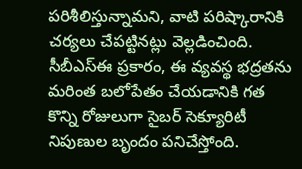పరిశీలిస్తున్నామని, వాటి పరిష్కారానికి చర్యలు చేపట్టినట్లు వెల్లడించింది. సీబీఎస్‌ఈ ప్రకారం, ఈ వ్యవస్థ భద్రతను మరింత బలోపేతం చేయడానికి గత కొన్ని రోజులుగా సైబర్‌ సెక్యూరిటీ నిపుణుల బృందం పనిచేస్తోంది.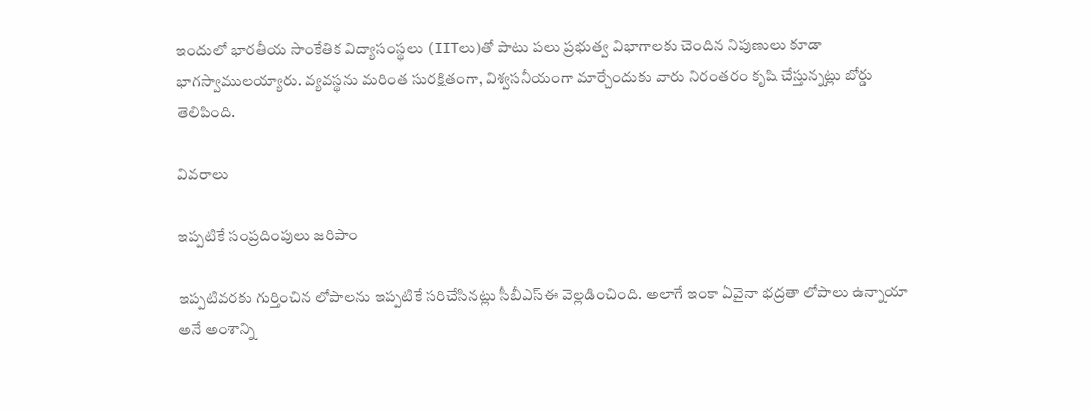ఇందులో భారతీయ సాంకేతిక విద్యాసంస్థలు (IITలు)తో పాటు పలు ప్రభుత్వ విభాగాలకు చెందిన నిపుణులు కూడా భాగస్వాములయ్యారు. వ్యవస్థను మరింత సురక్షితంగా, విశ్వసనీయంగా మార్చేందుకు వారు నిరంతరం కృషి చేస్తున్నట్లు బోర్డు తెలిపింది.

వివరాలు

ఇప్పటికే సంప్రదింపులు జరిపాం

ఇప్పటివరకు గుర్తించిన లోపాలను ఇప్పటికే సరిచేసినట్లు సీబీఎస్‌ఈ వెల్లడించింది. అలాగే ఇంకా ఏవైనా భద్రతా లోపాలు ఉన్నాయా అనే అంశాన్ని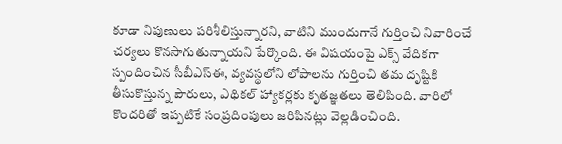కూడా నిపుణులు పరిశీలిస్తున్నారని, వాటిని ముందుగానే గుర్తించి నివారించే చర్యలు కొనసాగుతున్నాయని పేర్కొంది. ఈ విషయంపై ఎక్స్‌ వేదికగా స్పందించిన సీబీఎస్‌ఈ, వ్యవస్థలోని లోపాలను గుర్తించి తమ దృష్టికి తీసుకొస్తున్న పౌరులు, ఎథికల్‌ హ్యాకర్లకు కృతజ్ఞతలు తెలిపింది. వారిలో కొందరితో ఇప్పటికే సంప్రదింపులు జరిపినట్లు వెల్లడించింది.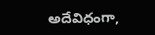అదేవిధంగా,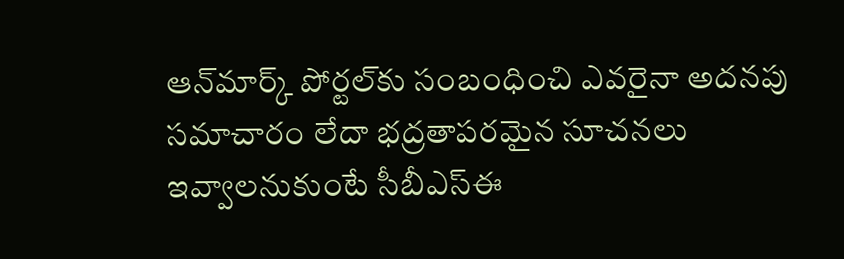ఆన్‌మార్క్‌ పోర్టల్‌కు సంబంధించి ఎవరైనా అదనపు సమాచారం లేదా భద్రతాపరమైన సూచనలు ఇవ్వాలనుకుంటే సీబీఎస్‌ఈ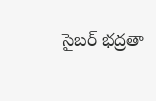సైబర్‌ భద్రతా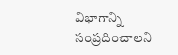విభాగాన్ని సంప్రదించాలని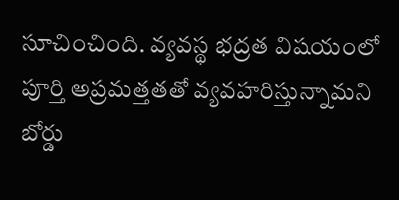సూచించింది. వ్యవస్థ భద్రత విషయంలో పూర్తి అప్రమత్తతతో వ్యవహరిస్తున్నామని బోర్డు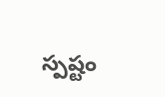స్పష్టం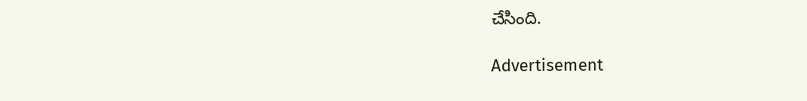చేసింది.

Advertisement